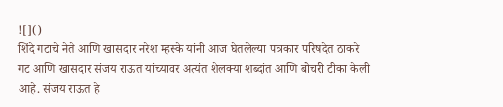![]()
शिंदे गटाचे नेते आणि खासदार नरेश म्हस्के यांनी आज घेतलेल्या पत्रकार परिषदेत ठाकरे गट आणि खासदार संजय राऊत यांच्यावर अत्यंत शेलक्या शब्दांत आणि बोचरी टीका केली आहे. संजय राऊत हे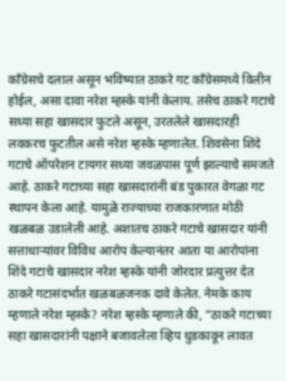काँग्रेसचे दलाल असून भविष्यात ठाकरे गट काँग्रेसमध्ये विलीन होईल, असा दावा नरेश म्हस्के यांनी केलाय. तसेच ठाकरे गटाचे सध्या सहा खासदार फुटले असून, उरतलेले खासदारही लवकरच फुटतील असे नरेश म्हस्के म्हणालेत. शिवसेना शिंदे गटाचे ऑपरेशन टायगर सध्या जवळपास पूर्ण झाल्याचे समजते आहे. ठाकरे गटाच्या सहा खासदारांनी बंड पुकारत वेगळा गट स्थापन केला आहे. यामुळे राज्याच्या राजकारणात मोठी खळबळ उडालेली आहे. अशातच ठाकरे गटाचे खासदार यांनी सत्ताधाऱ्यांवर विविध आरोप केल्यानंतर आता या आरोपांना शिंदे गटाचे खासदार नरेश म्हस्के यांनी जोरदार प्रत्युत्तर देत ठाकरे गटासंदर्भात खळबळजनक दावे केलेत. नेमके काय म्हणाले नरेश म्हस्के? नरेश म्हस्के म्हणाले की, “ठाकरे गटाच्या सहा खासदारांनी पक्षाने बजावलेला व्हिप धुडकावून लावत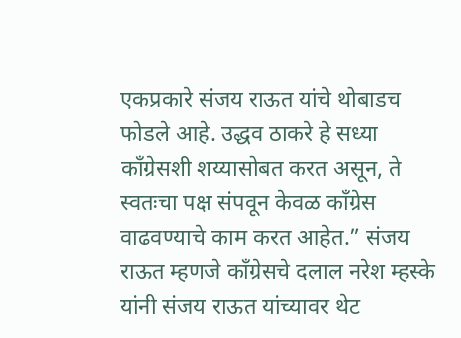एकप्रकारे संजय राऊत यांचे थोबाडच फोडले आहे. उद्धव ठाकरे हे सध्या काँग्रेसशी शय्यासोबत करत असून, ते स्वतःचा पक्ष संपवून केवळ काँग्रेस वाढवण्याचे काम करत आहेत.” संजय राऊत म्हणजे काँग्रेसचे दलाल नरेश म्हस्के यांनी संजय राऊत यांच्यावर थेट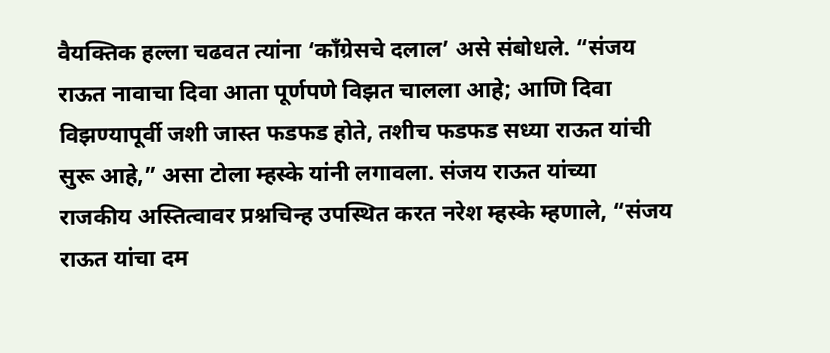वैयक्तिक हल्ला चढवत त्यांना ‘काँग्रेसचे दलाल’ असे संबोधले. “संजय राऊत नावाचा दिवा आता पूर्णपणे विझत चालला आहे; आणि दिवा विझण्यापूर्वी जशी जास्त फडफड होते, तशीच फडफड सध्या राऊत यांची सुरू आहे,” असा टोला म्हस्के यांनी लगावला. संजय राऊत यांच्या राजकीय अस्तित्वावर प्रश्नचिन्ह उपस्थित करत नरेश म्हस्के म्हणाले, “संजय राऊत यांचा दम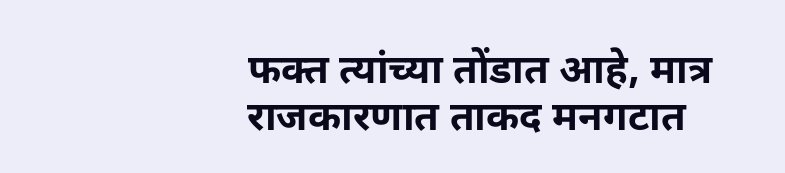फक्त त्यांच्या तोंडात आहे, मात्र राजकारणात ताकद मनगटात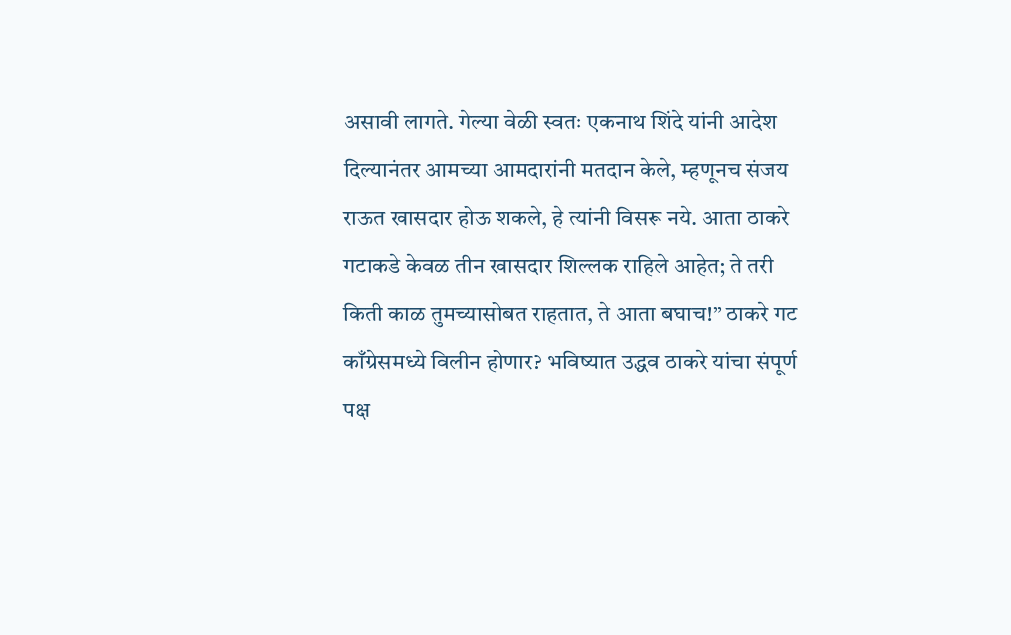असावी लागते. गेल्या वेळी स्वतः एकनाथ शिंदे यांनी आदेश दिल्यानंतर आमच्या आमदारांनी मतदान केले, म्हणूनच संजय राऊत खासदार होऊ शकले, हे त्यांनी विसरू नये. आता ठाकरे गटाकडे केवळ तीन खासदार शिल्लक राहिले आहेत; ते तरी किती काळ तुमच्यासोबत राहतात, ते आता बघाच!” ठाकरे गट काँग्रेसमध्ये विलीन होणार? भविष्यात उद्धव ठाकरे यांचा संपूर्ण पक्ष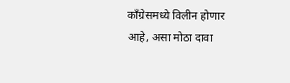काँग्रेसमध्ये विलीन होणार आहे, असा मोठा दावा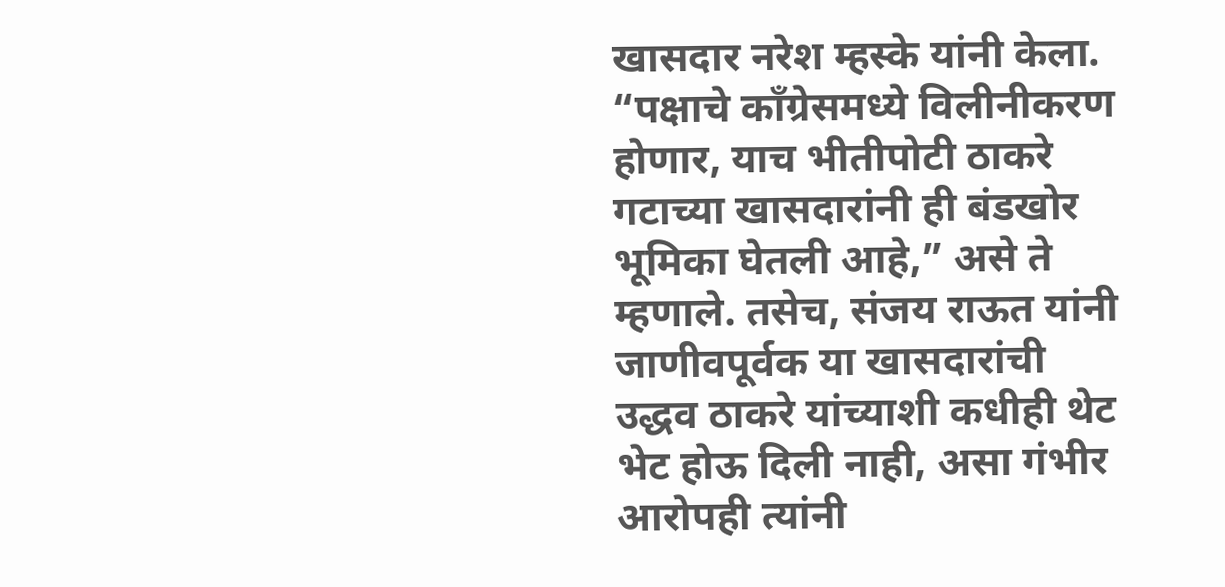खासदार नरेश म्हस्के यांनी केला. “पक्षाचे काँग्रेसमध्ये विलीनीकरण होणार, याच भीतीपोटी ठाकरे गटाच्या खासदारांनी ही बंडखोर भूमिका घेतली आहे,” असे ते म्हणाले. तसेच, संजय राऊत यांनी जाणीवपूर्वक या खासदारांची उद्धव ठाकरे यांच्याशी कधीही थेट भेट होऊ दिली नाही, असा गंभीर आरोपही त्यांनी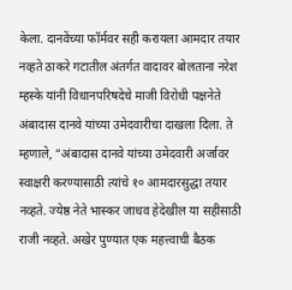केला. दानवेंच्या फॉर्मवर सही करायला आमदार तयार नव्हते ठाकरे गटातील अंतर्गत वादावर बोलताना नरेश म्हस्के यांनी विधानपरिषदेचे माजी विरोधी पक्षनेते अंबादास दानवे यांच्या उमेदवारीचा दाखला दिला. ते म्हणाले, “अंबादास दानवे यांच्या उमेदवारी अर्जावर स्वाक्षरी करण्यासाठी त्यांचे १० आमदारसुद्धा तयार नव्हते. ज्येष्ठ नेते भास्कर जाधव हेदेखील या सहीसाठी राजी नव्हते. अखेर पुण्यात एक महत्त्वाची बैठक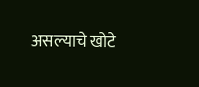असल्याचे खोटे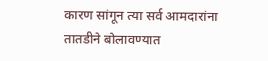कारण सांगून त्या सर्व आमदारांना तातडीने बोलावण्यात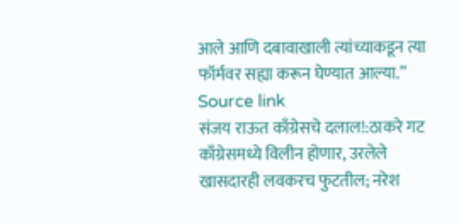आले आणि दबावाखाली त्यांच्याकडून त्या फॉर्मवर सह्या करून घेण्यात आल्या.”
Source link
संजय राऊत काँग्रेसचे दलाल!:ठाकरे गट काँग्रेसमध्ये विलीन होणार, उरलेले खासदारही लवकरच फुटतील; नरेश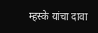म्हस्के यांचा दावा